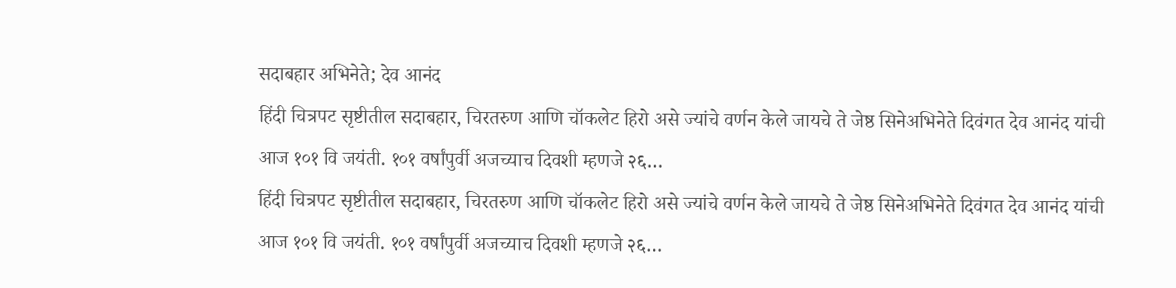सदाबहार अभिनेते; देव आनंद
हिंदी चित्रपट सृष्टीतील सदाबहार, चिरतरुण आणि चॉकलेट हिरो असे ज्यांचे वर्णन केले जायचे ते जेष्ठ सिनेअभिनेते दिवंगत देव आनंद यांची आज १०१ वि जयंती. १०१ वर्षांपुर्वी अजच्याच दिवशी म्हणजे २६…
हिंदी चित्रपट सृष्टीतील सदाबहार, चिरतरुण आणि चॉकलेट हिरो असे ज्यांचे वर्णन केले जायचे ते जेष्ठ सिनेअभिनेते दिवंगत देव आनंद यांची आज १०१ वि जयंती. १०१ वर्षांपुर्वी अजच्याच दिवशी म्हणजे २६…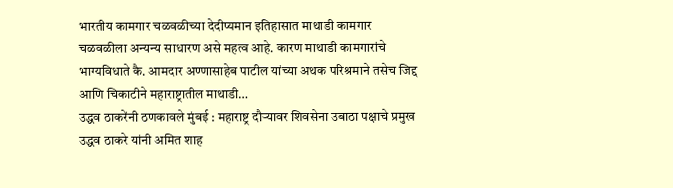भारतीय कामगार चळवळीच्या देदीप्यमान इतिहासात माथाडी कामगार चळवळीला अन्यन्य साधारण असे महत्व आहे. कारण माथाडी कामगारांचे भाग्यविधाते कै. आमदार अण्णासाहेब पाटील यांच्या अथक परिश्रमाने तसेच जिद्द आणि चिकाटीने महाराष्ट्रातील माथाडी…
उद्धव ठाकरेंनी ठणकावले मुंबई : महाराष्ट्र दौऱ्यावर शिवसेना उबाठा पक्षाचे प्रमुख उद्धव ठाकरे यांनी अमित शाह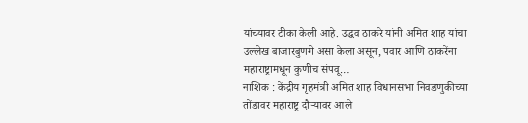यांच्यावर टीका केली आहे. उद्धव ठाकरे यांनी अमित शाह यांचा उल्लेख बाजारबुणगे असा केला असून, पवार आणि ठाकरेंना महाराष्ट्रामधून कुणीच संपवू…
नाशिक : केंद्रीय गृहमंत्री अमित शाह विधानसभा निवडणुकीच्या तोंडावर महाराष्ट्र दौऱ्यावर आले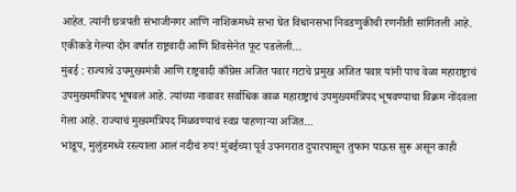आहेत. त्यांनी छत्रपती संभाजीनगर आणि नाशिकमध्ये सभा घेत विधानसभा निवडणुकीची रणनीती सांगितली आहे. एकीकडे गेल्या दोन वर्षात राष्ट्रवादी आणि शिवसेनेत फूट पडलेली…
मुंबई : राज्याचे उपमुख्यमंत्री आणि राष्ट्रवादी काँग्रेस अजित पवार गटाचे प्रमुख अजित पवार यांनी पाच वेळा महाराष्ट्राचं उपमुख्यमंत्रिपद भूषवलं आहे. त्यांच्या नावावर सर्वाधिक काळ महाराष्ट्राचं उपमुख्यमंत्रिपद भूषवण्याचा विक्रम नोंदवला गेला आहे. राज्याचं मुख्यमंत्रिपद मिळवण्याचं स्वप्न पाहणाऱ्या अजित…
भांडूप, मुलुंडमध्ये रस्त्याला आलं नदीचं रुप! मुंबईच्या पूर्व उपनगरात दुपारपासून तुफान पाऊस सुरू असून काही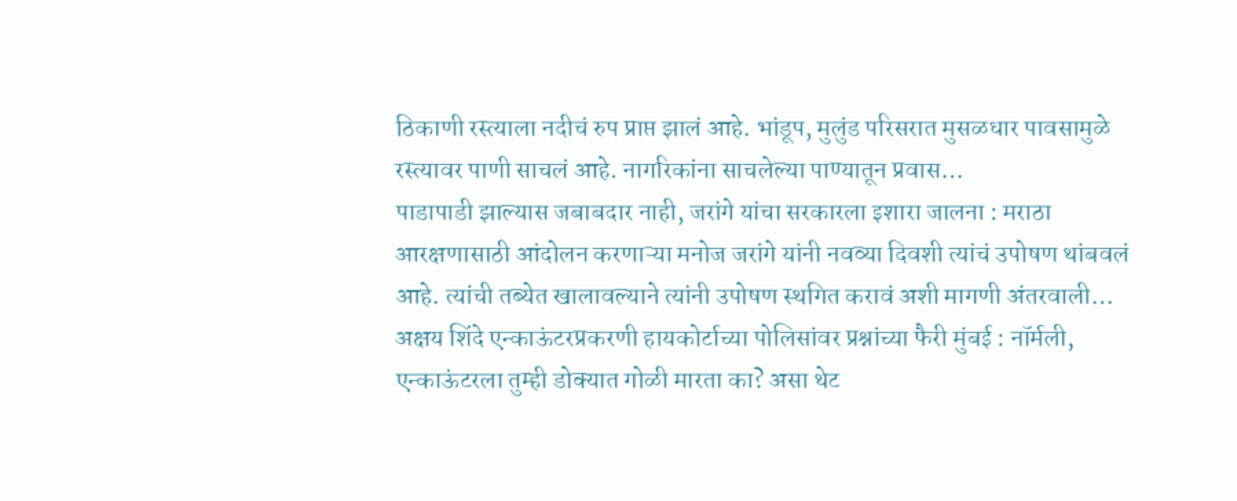ठिकाणी रस्त्याला नदीचं रुप प्राप्त झालं आहे. भांडूप, मुलुंड परिसरात मुसळधार पावसामुळे रस्त्यावर पाणी साचलं आहे. नागरिकांना साचलेल्या पाण्यातून प्रवास…
पाडापाडी झाल्यास जबाबदार नाही, जरांगे यांचा सरकारला इशारा जालना : मराठा आरक्षणासाठी आंदोलन करणाऱ्या मनोज जरांगे यांनी नवव्या दिवशी त्यांचं उपोषण थांबवलं आहे. त्यांची तब्येत खालावल्याने त्यांनी उपोषण स्थगित करावं अशी मागणी अंतरवाली…
अक्षय शिंदे एन्काऊंटरप्रकरणी हायकोर्टाच्या पोलिसांवर प्रश्नांच्या फैरी मुंबई : नॉर्मली, एन्काऊंटरला तुम्ही डोक्यात गोळी मारता का? असा थेट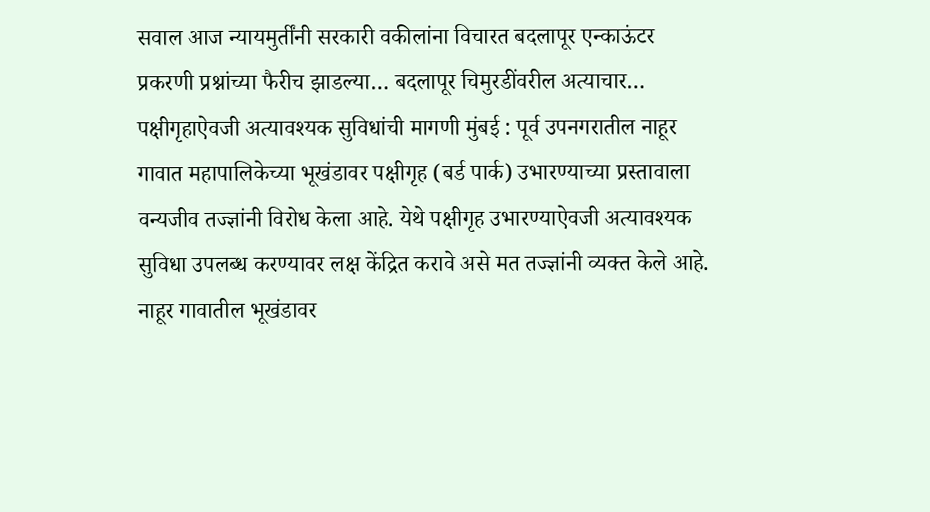सवाल आज न्यायमुर्तींनी सरकारी वकीलांना विचारत बदलापूर एन्काऊंटर प्रकरणी प्रश्नांच्या फैरीच झाडल्या… बदलापूर चिमुरडींवरील अत्याचार…
पक्षीगृहाऐवजी अत्यावश्यक सुविधांची मागणी मुंबई : पूर्व उपनगरातील नाहूर गावात महापालिकेच्या भूखंडावर पक्षीगृह (बर्ड पार्क) उभारण्याच्या प्रस्तावाला वन्यजीव तज्ज्ञांनी विरोध केला आहे. येथे पक्षीगृह उभारण्याऐवजी अत्यावश्यक सुविधा उपलब्ध करण्यावर लक्ष केंद्रित करावे असे मत तज्ज्ञांनी व्यक्त केले आहे. नाहूर गावातील भूखंडावर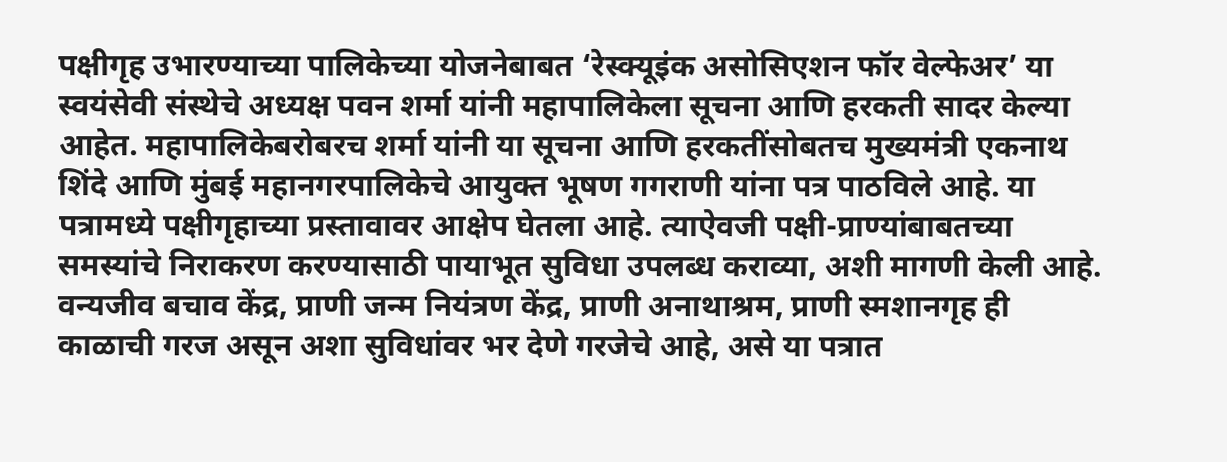पक्षीगृह उभारण्याच्या पालिकेच्या योजनेबाबत ‘रेस्क्यूइंक असोसिएशन फॉर वेल्फेअर’ या स्वयंसेवी संस्थेचे अध्यक्ष पवन शर्मा यांनी महापालिकेला सूचना आणि हरकती सादर केल्या आहेत. महापालिकेबरोबरच शर्मा यांनी या सूचना आणि हरकतींसोबतच मुख्यमंत्री एकनाथ शिंदे आणि मुंबई महानगरपालिकेचे आयुक्त भूषण गगराणी यांना पत्र पाठविले आहे. या पत्रामध्ये पक्षीगृहाच्या प्रस्तावावर आक्षेप घेतला आहे. त्याऐवजी पक्षी-प्राण्यांबाबतच्या समस्यांचे निराकरण करण्यासाठी पायाभूत सुविधा उपलब्ध कराव्या, अशी मागणी केली आहे. वन्यजीव बचाव केंद्र, प्राणी जन्म नियंत्रण केंद्र, प्राणी अनाथाश्रम, प्राणी स्मशानगृह ही काळाची गरज असून अशा सुविधांवर भर देणे गरजेचे आहे, असे या पत्रात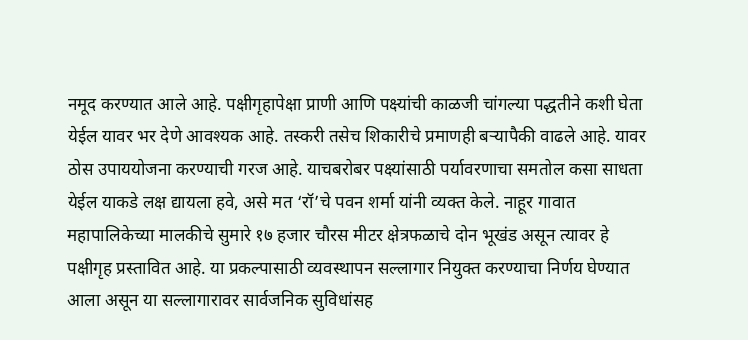नमूद करण्यात आले आहे. पक्षीगृहापेक्षा प्राणी आणि पक्ष्यांची काळजी चांगल्या पद्धतीने कशी घेता येईल यावर भर देणे आवश्यक आहे. तस्करी तसेच शिकारीचे प्रमाणही बऱ्यापैकी वाढले आहे. यावर ठोस उपाययोजना करण्याची गरज आहे. याचबरोबर पक्ष्यांसाठी पर्यावरणाचा समतोल कसा साधता येईल याकडे लक्ष द्यायला हवे, असे मत ‘रॉ’चे पवन शर्मा यांनी व्यक्त केले. नाहूर गावात महापालिकेच्या मालकीचे सुमारे १७ हजार चौरस मीटर क्षेत्रफळाचे दोन भूखंड असून त्यावर हे पक्षीगृह प्रस्तावित आहे. या प्रकल्पासाठी व्यवस्थापन सल्लागार नियुक्त करण्याचा निर्णय घेण्यात आला असून या सल्लागारावर सार्वजनिक सुविधांसह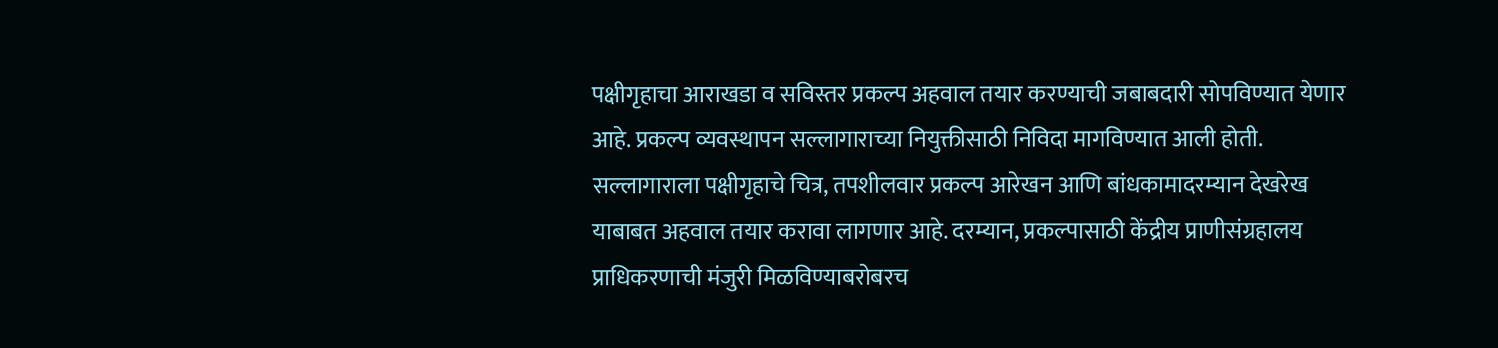पक्षीगृहाचा आराखडा व सविस्तर प्रकल्प अहवाल तयार करण्याची जबाबदारी सोपविण्यात येणार आहे. प्रकल्प व्यवस्थापन सल्लागाराच्या नियुक्तीसाठी निविदा मागविण्यात आली होती. सल्लागाराला पक्षीगृहाचे चित्र, तपशीलवार प्रकल्प आरेखन आणि बांधकामादरम्यान देखरेख याबाबत अहवाल तयार करावा लागणार आहे. दरम्यान, प्रकल्पासाठी केंद्रीय प्राणीसंग्रहालय प्राधिकरणाची मंजुरी मिळविण्याबरोबरच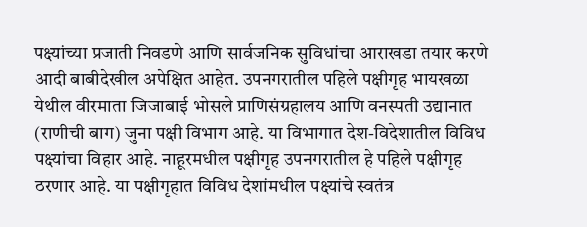पक्ष्यांच्या प्रजाती निवडणे आणि सार्वजनिक सुविधांचा आराखडा तयार करणे आदी बाबीदेखील अपेक्षित आहेत. उपनगरातील पहिले पक्षीगृह भायखळा येथील वीरमाता जिजाबाई भोसले प्राणिसंग्रहालय आणि वनस्पती उद्यानात (राणीची बाग) जुना पक्षी विभाग आहे. या विभागात देश-विदेशातील विविध पक्ष्यांचा विहार आहे. नाहूरमधील पक्षीगृह उपनगरातील हे पहिले पक्षीगृह ठरणार आहे. या पक्षीगृहात विविध देशांमधील पक्ष्यांचे स्वतंत्र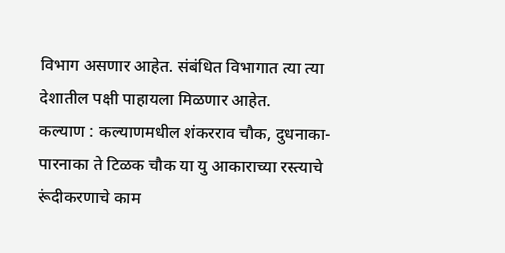विभाग असणार आहेत. संबंधित विभागात त्या त्या देशातील पक्षी पाहायला मिळणार आहेत.
कल्याण : कल्याणमधील शंकरराव चौक, दुधनाका-पारनाका ते टिळक चौक या यु आकाराच्या रस्त्याचे रूंदीकरणाचे काम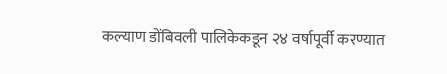कल्याण डोंबिवली पालिकेकडून २४ वर्षापूर्वी करण्यात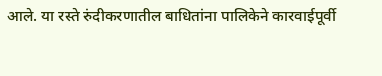आले. या रस्ते रुंदीकरणातील बाधितांना पालिकेने कारवाईपूर्वी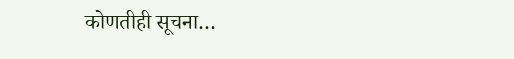कोणतीही सूचना…